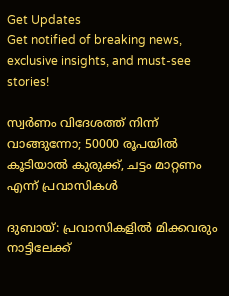Get Updates
Get notified of breaking news, exclusive insights, and must-see stories!

സ്വര്‍ണം വിദേശത്ത് നിന്ന് വാങ്ങുന്നോ; 50000 രൂപയില്‍ കൂടിയാല്‍ കുരുക്ക്, ചട്ടം മാറ്റണം എന്ന് പ്രവാസികള്‍

ദുബായ്: പ്രവാസികളില്‍ മിക്കവരും നാട്ടിലേക്ക്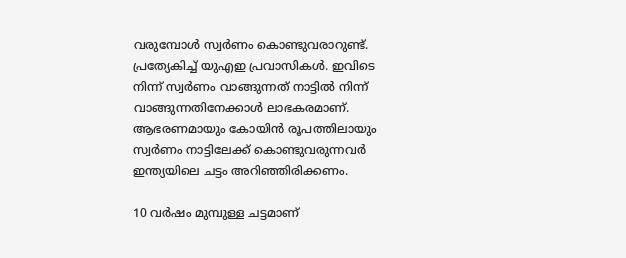വരുമ്പോള്‍ സ്വര്‍ണം കൊണ്ടുവരാറുണ്ട്. പ്രത്യേകിച്ച് യുഎഇ പ്രവാസികള്‍. ഇവിടെ നിന്ന് സ്വര്‍ണം വാങ്ങുന്നത് നാട്ടില്‍ നിന്ന് വാങ്ങുന്നതിനേക്കാള്‍ ലാഭകരമാണ്. ആഭരണമായും കോയിന്‍ രൂപത്തിലായും സ്വര്‍ണം നാട്ടിലേക്ക് കൊണ്ടുവരുന്നവര്‍ ഇന്ത്യയിലെ ചട്ടം അറിഞ്ഞിരിക്കണം.

10 വര്‍ഷം മുമ്പുള്ള ചട്ടമാണ്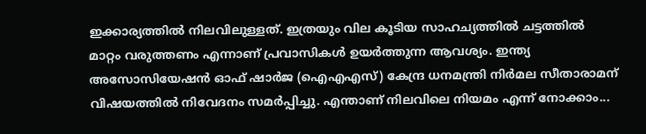ഇക്കാര്യത്തില്‍ നിലവിലുള്ളത്. ഇത്രയും വില കൂടിയ സാഹച്യത്തില്‍ ചട്ടത്തില്‍ മാറ്റം വരുത്തണം എന്നാണ് പ്രവാസികള്‍ ഉയര്‍ത്തുന്ന ആവശ്യം. ഇന്ത്യ അസോസിയേഷന്‍ ഓഫ് ഷാര്‍ജ (ഐഎഎസ്) കേന്ദ്ര ധനമന്ത്രി നിര്‍മല സീതാരാമന് വിഷയത്തില്‍ നിവേദനം സമര്‍പ്പിച്ചു. എന്താണ് നിലവിലെ നിയമം എന്ന് നോക്കാം...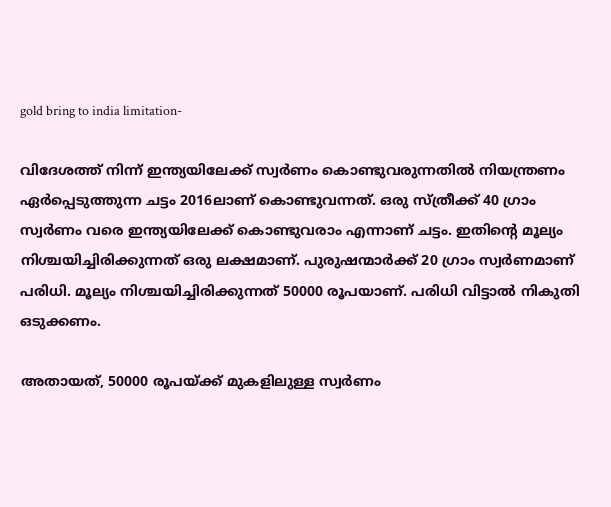gold bring to india limitation-

വിദേശത്ത് നിന്ന് ഇന്ത്യയിലേക്ക് സ്വര്‍ണം കൊണ്ടുവരുന്നതില്‍ നിയന്ത്രണം ഏര്‍പ്പെടുത്തുന്ന ചട്ടം 2016ലാണ് കൊണ്ടുവന്നത്. ഒരു സ്ത്രീക്ക് 40 ഗ്രാം സ്വര്‍ണം വരെ ഇന്ത്യയിലേക്ക് കൊണ്ടുവരാം എന്നാണ് ചട്ടം. ഇതിന്റെ മൂല്യം നിശ്ചയിച്ചിരിക്കുന്നത് ഒരു ലക്ഷമാണ്. പുരുഷന്മാര്‍ക്ക് 20 ഗ്രാം സ്വര്‍ണമാണ് പരിധി. മൂല്യം നിശ്ചയിച്ചിരിക്കുന്നത് 50000 രൂപയാണ്. പരിധി വിട്ടാല്‍ നികുതി ഒടുക്കണം.

അതായത്, 50000 രൂപയ്ക്ക് മുകളിലുള്ള സ്വര്‍ണം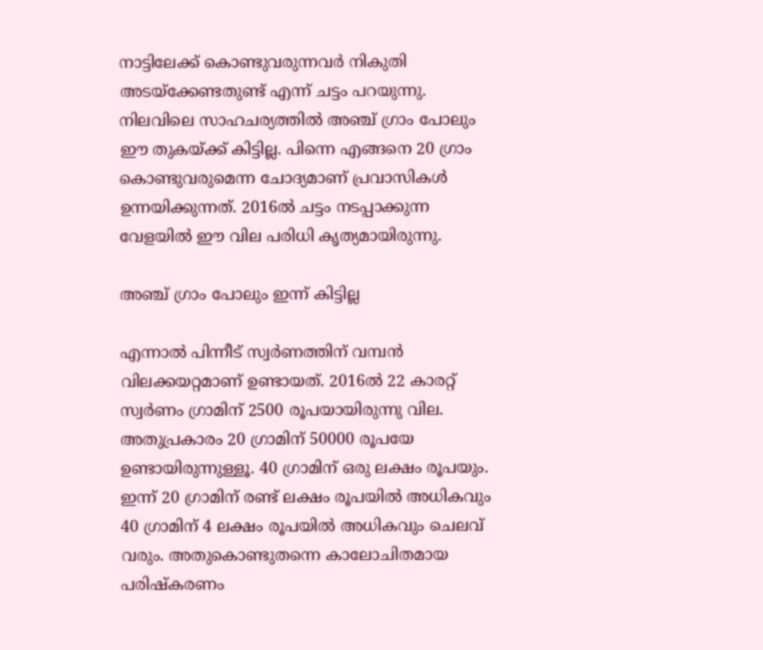നാട്ടിലേക്ക് കൊണ്ടുവരുന്നവര്‍ നികുതി അടയ്‌ക്കേണ്ടതുണ്ട് എന്ന് ചട്ടം പറയുന്നു. നിലവിലെ സാഹചര്യത്തില്‍ അഞ്ച് ഗ്രാം പോലും ഈ തുകയ്ക്ക് കിട്ടില്ല. പിന്നെ എങ്ങനെ 20 ഗ്രാം കൊണ്ടുവരുമെന്ന ചോദ്യമാണ് പ്രവാസികള്‍ ഉന്നയിക്കുന്നത്. 2016ല്‍ ചട്ടം നടപ്പാക്കുന്ന വേളയില്‍ ഈ വില പരിധി കൃത്യമായിരുന്നു.

അഞ്ച് ഗ്രാം പോലും ഇന്ന് കിട്ടില്ല

എന്നാല്‍ പിന്നീട് സ്വര്‍ണത്തിന് വമ്പന്‍ വിലക്കയറ്റമാണ് ഉണ്ടായത്. 2016ല്‍ 22 കാരറ്റ് സ്വര്‍ണം ഗ്രാമിന് 2500 രൂപയായിരുന്നു വില. അതുപ്രകാരം 20 ഗ്രാമിന് 50000 രൂപയേ ഉണ്ടായിരുന്നുള്ളൂ. 40 ഗ്രാമിന് ഒരു ലക്ഷം രൂപയും. ഇന്ന് 20 ഗ്രാമിന് രണ്ട് ലക്ഷം രൂപയില്‍ അധികവും 40 ഗ്രാമിന് 4 ലക്ഷം രൂപയില്‍ അധികവും ചെലവ് വരും. അതുകൊണ്ടുതന്നെ കാലോചിതമായ പരിഷ്‌കരണം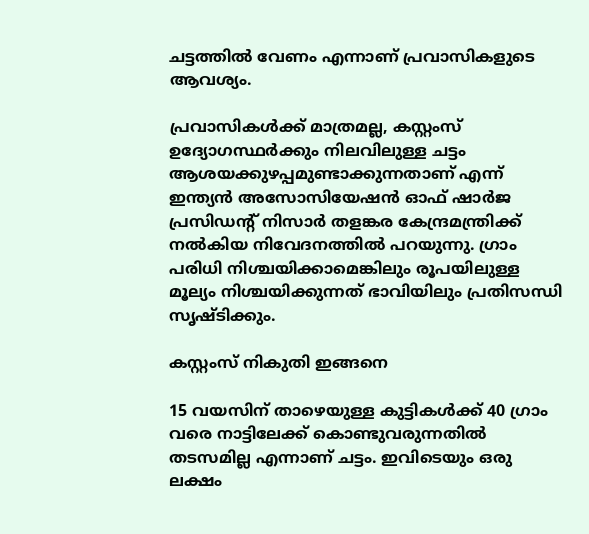ചട്ടത്തില്‍ വേണം എന്നാണ് പ്രവാസികളുടെ ആവശ്യം.

പ്രവാസികള്‍ക്ക് മാത്രമല്ല, കസ്റ്റംസ് ഉദ്യോഗസ്ഥര്‍ക്കും നിലവിലുള്ള ചട്ടം ആശയക്കുഴപ്പമുണ്ടാക്കുന്നതാണ് എന്ന് ഇന്ത്യന്‍ അസോസിയേഷന്‍ ഓഫ് ഷാര്‍ജ പ്രസിഡന്റ് നിസാര്‍ തളങ്കര കേന്ദ്രമന്ത്രിക്ക് നല്‍കിയ നിവേദനത്തില്‍ പറയുന്നു. ഗ്രാം പരിധി നിശ്ചയിക്കാമെങ്കിലും രൂപയിലുള്ള മൂല്യം നിശ്ചയിക്കുന്നത് ഭാവിയിലും പ്രതിസന്ധി സൃഷ്ടിക്കും.

കസ്റ്റംസ് നികുതി ഇങ്ങനെ

15 വയസിന് താഴെയുള്ള കുട്ടികള്‍ക്ക് 40 ഗ്രാം വരെ നാട്ടിലേക്ക് കൊണ്ടുവരുന്നതില്‍ തടസമില്ല എന്നാണ് ചട്ടം. ഇവിടെയും ഒരു ലക്ഷം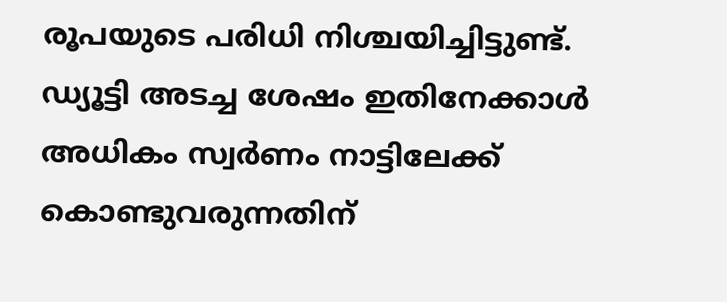രൂപയുടെ പരിധി നിശ്ചയിച്ചിട്ടുണ്ട്. ഡ്യൂട്ടി അടച്ച ശേഷം ഇതിനേക്കാള്‍ അധികം സ്വര്‍ണം നാട്ടിലേക്ക് കൊണ്ടുവരുന്നതിന്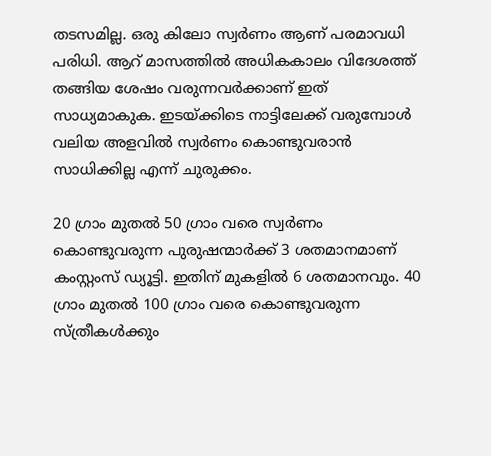തടസമില്ല. ഒരു കിലോ സ്വര്‍ണം ആണ് പരമാവധി പരിധി. ആറ് മാസത്തില്‍ അധികകാലം വിദേശത്ത് തങ്ങിയ ശേഷം വരുന്നവര്‍ക്കാണ് ഇത് സാധ്യമാകുക. ഇടയ്ക്കിടെ നാട്ടിലേക്ക് വരുമ്പോള്‍ വലിയ അളവില്‍ സ്വര്‍ണം കൊണ്ടുവരാന്‍ സാധിക്കില്ല എന്ന് ചുരുക്കം.

20 ഗ്രാം മുതല്‍ 50 ഗ്രാം വരെ സ്വര്‍ണം കൊണ്ടുവരുന്ന പുരുഷന്മാര്‍ക്ക് 3 ശതമാനമാണ് കംസ്റ്റംസ് ഡ്യൂട്ടി. ഇതിന് മുകളില്‍ 6 ശതമാനവും. 40 ഗ്രാം മുതല്‍ 100 ഗ്രാം വരെ കൊണ്ടുവരുന്ന സ്ത്രീകള്‍ക്കും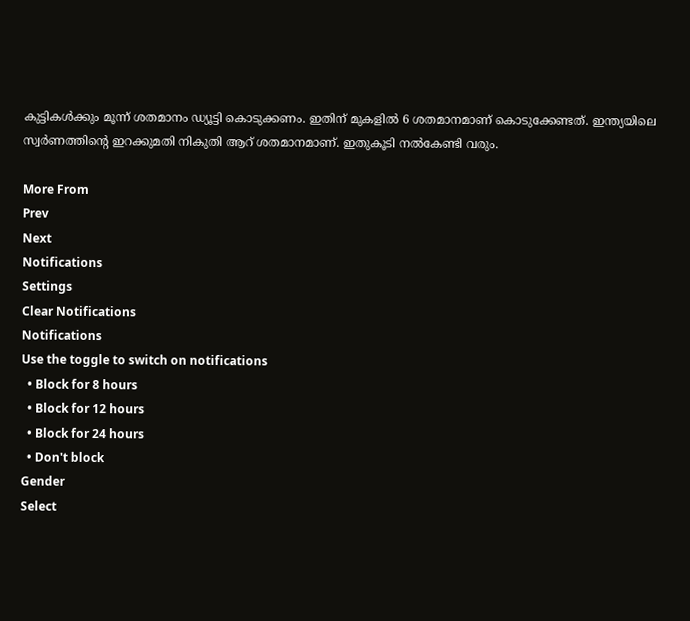കുട്ടികള്‍ക്കും മൂന്ന് ശതമാനം ഡ്യൂട്ടി കൊടുക്കണം. ഇതിന് മുകളില്‍ 6 ശതമാനമാണ് കൊടുക്കേണ്ടത്. ഇന്ത്യയിലെ സ്വര്‍ണത്തിന്റെ ഇറക്കുമതി നികുതി ആറ് ശതമാനമാണ്. ഇതുകൂടി നല്‍കേണ്ടി വരും.

More From
Prev
Next
Notifications
Settings
Clear Notifications
Notifications
Use the toggle to switch on notifications
  • Block for 8 hours
  • Block for 12 hours
  • Block for 24 hours
  • Don't block
Gender
Select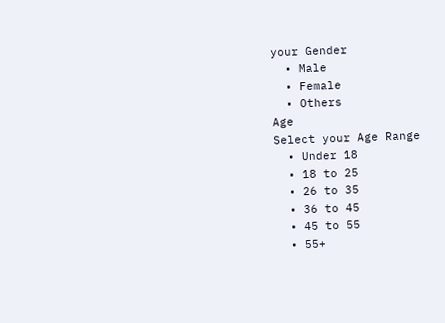your Gender
  • Male
  • Female
  • Others
Age
Select your Age Range
  • Under 18
  • 18 to 25
  • 26 to 35
  • 36 to 45
  • 45 to 55
  • 55+